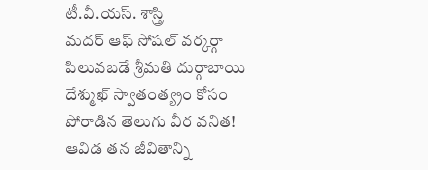టీ.వీ.యస్. శాస్త్రి
మదర్ ఆఫ్ సోషల్ వర్కర్గా పిలువబడే శ్రీమతి దుర్గాబాయి దేశ్ముఖ్ స్వాతంత్య్రం కోసం పోరాడిన తెలుగు వీర వనిత! ఆవిడ తన జీవితాన్ని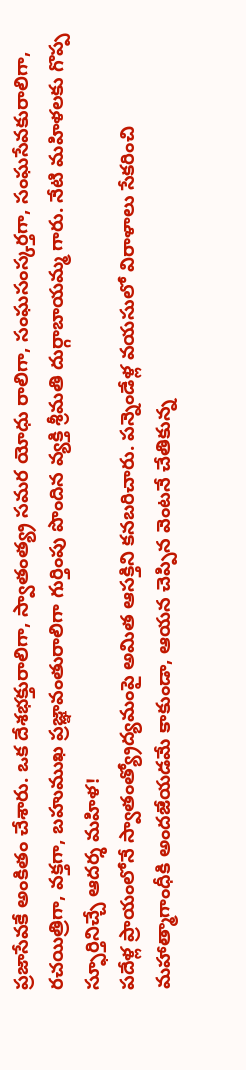ప్రజాసేవకే అంకితం చేశారు. ఒక దేశభక్తురాలిగా, స్వాతంత్య్ర సమర యోధు రాలిగా, సంఘసంస్కర్తగా, సంఘసేవకురాలిగా, రచయిత్రిగా, వక్తగా, బహుముఖ ప్రజ్ఞావంతురాలిగా గుర్తింపు పొందిన వ్యక్తి శ్రీమతి దుర్గాబాయమ్మ గారు. నేటి మహిళలకు గొప్ప స్ఫూర్తినిచ్చే ఆదర్శ మహిళ!
పదేళ్ల ప్రాయంలోనే స్వాతంత్య్రోద్యమంపై అమిత ఆసక్తిని కనబరిచారు. పన్నెండేళ్ల వయసులో విరాళాలు సేకరించి మహాత్మాగాంధీకి అందజేయడమే కాకుండా, ఆయన చెప్పిన వెంటనే చేతికున్న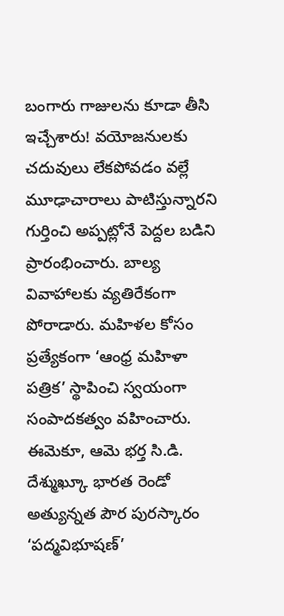బంగారు గాజులను కూడా తీసి ఇచ్చేశారు! వయోజనులకు చదువులు లేకపోవడం వల్లే మూఢాచారాలు పాటిస్తున్నారని గుర్తించి అప్పట్లోనే పెద్దల బడిని ప్రారంభించారు. బాల్య వివాహాలకు వ్యతిరేకంగా పోరాడారు. మహిళల కోసం ప్రత్యేకంగా ‘ఆంధ్ర మహిళా పత్రిక’ స్థాపించి స్వయంగా సంపాదకత్వం వహించారు. ఈమెకూ, ఆమె భర్త సి.డి. దేశ్ముఖ్కూ భారత రెండో అత్యున్నత పౌర పురస్కారం ‘పద్మవిభూషణ్’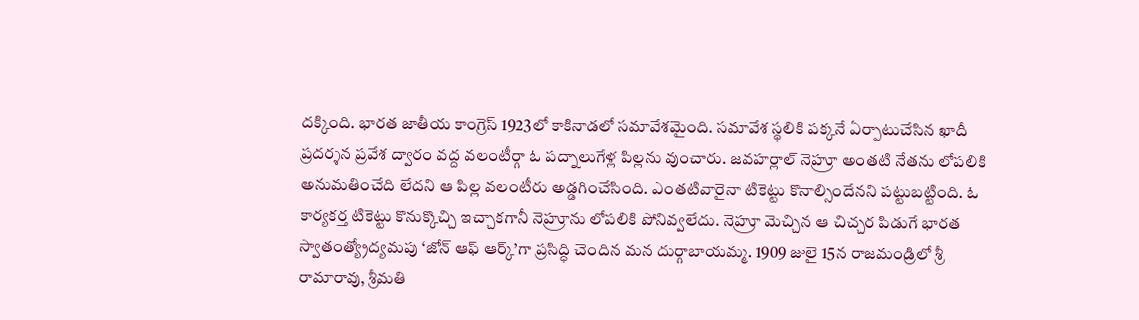దక్కింది. భారత జాతీయ కాంగ్రెస్ 1923లో కాకినాడలో సమావేశమైంది. సమావేశ స్థలికి పక్కనే ఏర్పాటుచేసిన ఖాదీ ప్రదర్శన ప్రవేశ ద్వారం వద్ద వలంటీర్గా ఓ పద్నాలుగేళ్ల పిల్లను వుంచారు. జవహర్లాల్ నెహ్రూ అంతటి నేతను లోపలికి అనుమతించేది లేదని ఆ పిల్ల వలంటీరు అడ్డగించేసింది. ఎంతటివారైనా టికెట్టు కొనాల్సిందేనని పట్టుబట్టింది. ఓ కార్యకర్త టికెట్టు కొనుక్కొచ్చి ఇచ్చాకగానీ నెహ్రూను లోపలికి పోనివ్వలేదు. నెహ్రూ మెచ్చిన ఆ చిచ్చర పిడుగే భారత స్వాతంత్య్రోద్యమపు ‘జోన్ ఆఫ్ ఆర్క్’గా ప్రసిద్ధి చెందిన మన దుర్గాబాయమ్మ. 1909 జులై 15న రాజమండ్రిలో శ్రీ రామారావు, శ్రీమతి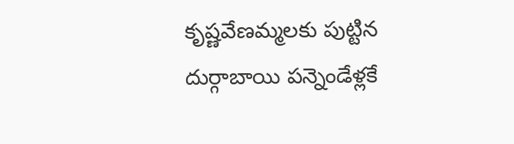కృష్ణవేణమ్మలకు పుట్టిన దుర్గాబాయి పన్నెండేళ్లకే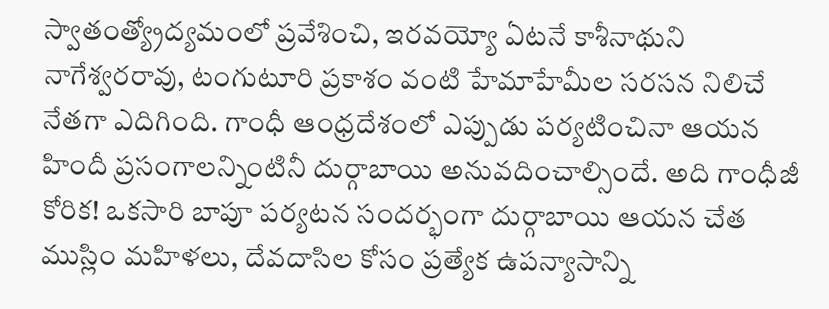స్వాతంత్య్రోద్యమంలో ప్రవేశించి, ఇరవయ్యో ఏటనే కాశీనాథుని నాగేశ్వరరావు, టంగుటూరి ప్రకాశం వంటి హేమాహేమీల సరసన నిలిచే నేతగా ఎదిగింది. గాంధీ ఆంధ్రదేశంలో ఎప్పుడు పర్యటించినా ఆయన హిందీ ప్రసంగాలన్నింటినీ దుర్గాబాయి అనువదించాల్సిందే. అది గాంధీజీ కోరిక! ఒకసారి బాపూ పర్యటన సందర్భంగా దుర్గాబాయి ఆయన చేత ముస్లిం మహిళలు, దేవదాసిల కోసం ప్రత్యేక ఉపన్యాసాన్ని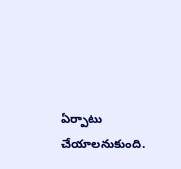ఏర్పాటు చేయాలనుకుంది.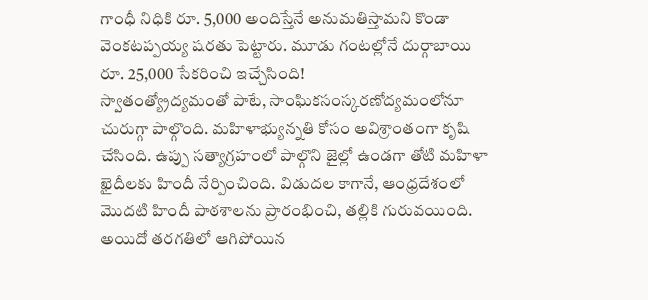గాంధీ నిధికి రూ. 5,000 అందిస్తేనే అనుమతిస్తామని కొండా వెంకటప్పయ్య షరతు పెట్టారు. మూడు గంటల్లోనే దుర్గాబాయి రూ. 25,000 సేకరించి ఇచ్చేసింది!
స్వాతంత్య్రోద్యమంతో పాటే, సాంఘికసంస్కరణోద్యమంలోనూ చురుగ్గా పాల్గొంది. మహిళాభ్యున్నతి కోసం అవిశ్రాంతంగా కృషి చేసింది. ఉప్పు సత్యాగ్రహంలో పాల్గొని జైల్లో ఉండగా తోటి మహిళా ఖైదీలకు హిందీ నేర్పించింది. విడుదల కాగానే, ఆంధ్రదేశంలో మొదటి హిందీ పాఠశాలను ప్రారంభించి, తల్లికి గురువయింది.
అయిదో తరగతిలో ఆగిపోయిన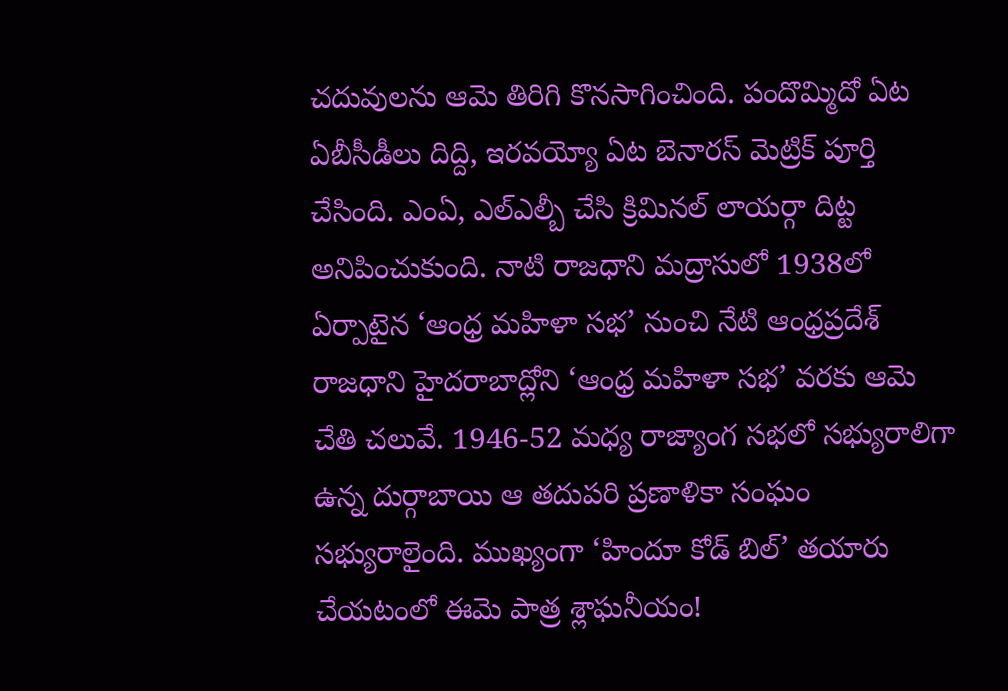చదువులను ఆమె తిరిగి కొనసాగించింది. పందొమ్మిదో ఏట ఏబీసీడీలు దిద్ది, ఇరవయ్యో ఏట బెనారస్ మెట్రిక్ పూర్తి చేసింది. ఎంఏ, ఎల్ఎల్బీ చేసి క్రిమినల్ లాయర్గా దిట్ట అనిపించుకుంది. నాటి రాజధాని మద్రాసులో 1938లో ఏర్పాటైన ‘ఆంధ్ర మహిళా సభ’ నుంచి నేటి ఆంధ్రప్రదేశ్ రాజధాని హైదరాబాద్లోని ‘ఆంధ్ర మహిళా సభ’ వరకు ఆమె చేతి చలువే. 1946-52 మధ్య రాజ్యాంగ సభలో సభ్యురాలిగా ఉన్న దుర్గాబాయి ఆ తదుపరి ప్రణాళికా సంఘం సభ్యురాలైంది. ముఖ్యంగా ‘హిందూ కోడ్ బిల్’ తయారు చేయటంలో ఈమె పాత్ర శ్లాఘనీయం!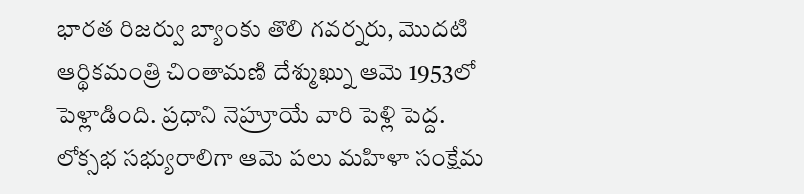భారత రిజర్వు బ్యాంకు తొలి గవర్నరు, మొదటి ఆర్థికమంత్రి చింతామణి దేశ్ముఖ్ను ఆమె 1953లో పెళ్లాడింది. ప్రధాని నెహ్రూయే వారి పెళ్లి పెద్ద. లోక్సభ సభ్యురాలిగా ఆమె పలు మహిళా సంక్షేమ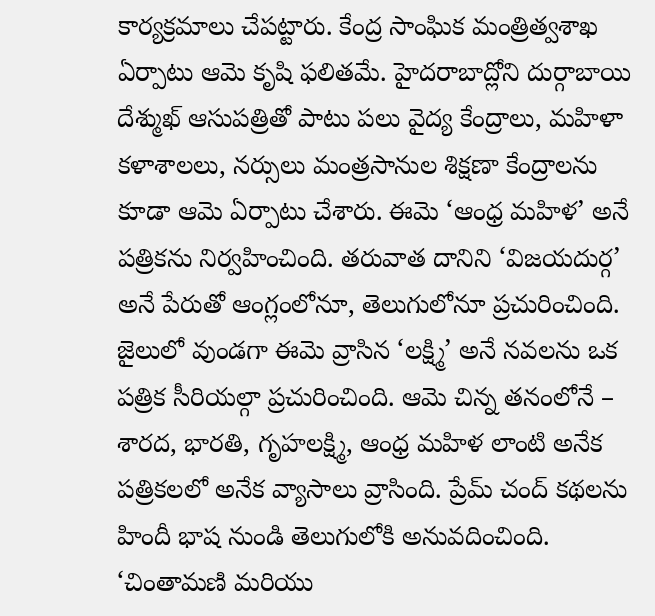కార్యక్రమాలు చేపట్టారు. కేంద్ర సాంఘిక మంత్రిత్వశాఖ ఏర్పాటు ఆమె కృషి ఫలితమే. హైదరాబాద్లోని దుర్గాబాయి దేశ్ముఖ్ ఆసుపత్రితో పాటు పలు వైద్య కేంద్రాలు, మహిళా కళాశాలలు, నర్సులు మంత్రసానుల శిక్షణా కేంద్రాలను కూడా ఆమె ఏర్పాటు చేశారు. ఈమె ‘ఆంధ్ర మహిళ’ అనే పత్రికను నిర్వహించింది. తరువాత దానిని ‘విజయదుర్గ’ అనే పేరుతో ఆంగ్లంలోనూ, తెలుగులోనూ ప్రచురించింది. జైలులో వుండగా ఈమె వ్రాసిన ‘లక్ష్మి’ అనే నవలను ఒక పత్రిక సీరియల్గా ప్రచురించింది. ఆమె చిన్న తనంలోనే – శారద, భారతి, గృహలక్ష్మి, ఆంధ్ర మహిళ లాంటి అనేక పత్రికలలో అనేక వ్యాసాలు వ్రాసింది. ప్రేమ్ చంద్ కథలను హిందీ భాష నుండి తెలుగులోకి అనువదించింది. ‘చింతామణి మరియు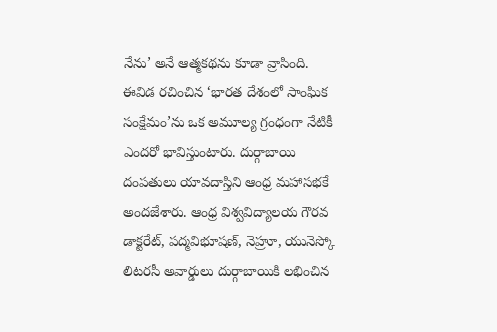నేను’ అనే ఆత్మకథను కూడా వ్రాసింది. ఈవిడ రచించిన ‘భారత దేశంలో సాంఘిక సంక్షేమం’ను ఒక అమూల్య గ్రంధంగా నేటికీ ఎందరో భావిస్తుంటారు. దుర్గాబాయి దంపతులు యావదాస్తిని ఆంధ్ర మహాసభకే అందజేశారు. ఆంధ్ర విశ్వవిద్యాలయ గౌరవ డాక్టరేట్, పద్మవిభూషణ్, నెహ్రూ, యునెస్కో లిటరసీ అవార్డులు దుర్గాబాయికి లభించిన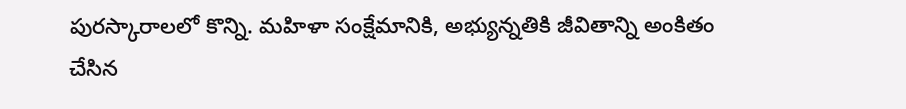పురస్కారాలలో కొన్ని. మహిళా సంక్షేమానికి, అభ్యున్నతికి జీవితాన్ని అంకితం చేసిన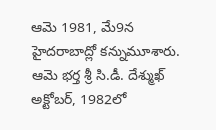ఆమె 1981, మే9న హైదరాబాద్లో కన్నుమూశారు. ఆమె భర్త శ్రీ సి.డీ. దేశ్ముఖ్ అక్టోబర్, 1982లో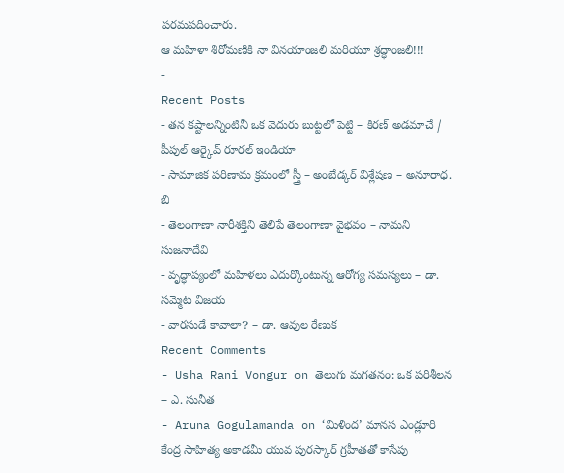పరమపదించారు.
ఆ మహిళా శిరోమణికి నా వినయాంజలి మరియూ శ్రద్ధాంజలి!!!
-
Recent Posts
- తన కష్టాలన్నింటినీ ఒక వెదురు బుట్టలో పెట్టి – కిరణ్ అడమాచే / పీపుల్ ఆర్కైవ్ రూరల్ ఇండియా
- సామాజిక పరిణామ క్రమంలో స్త్రీ – అంబేడ్కర్ విశ్లేషణ – అనూరాధ. బి
- తెలంగాణా నారీశక్తిని తెలిపే తెలంగాణా వైభవం – నామని సుజనాదేవి
- వృద్ధాప్యంలో మహిళలు ఎదుర్కొంటున్న ఆరోగ్య సమస్యలు – డా. సమ్మెట విజయ
- వారసుడే కావాలా? – డా. ఆవుల రేణుక
Recent Comments
- Usha Rani Vongur on తెలుగు మగతనం: ఒక పరిశీలన – ఎ. సునీత
- Aruna Gogulamanda on ‘మిళింద’ మానస ఎండ్లూరి కేంద్ర సాహిత్య అకాడమీ యువ పురస్కార్ గ్రహీతతో కాసేపు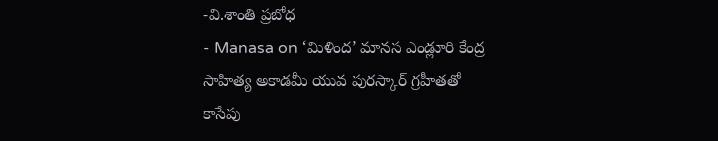-వి.శాంతి ప్రబోధ
- Manasa on ‘మిళింద’ మానస ఎండ్లూరి కేంద్ర సాహిత్య అకాడమీ యువ పురస్కార్ గ్రహీతతో కాసేపు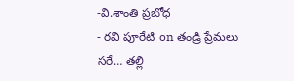-వి.శాంతి ప్రబోధ
- రవి పూరేటి on తండ్రి ప్రేమలు సరే… తల్లి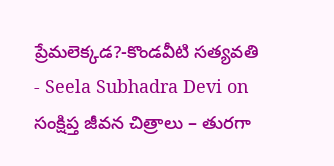ప్రేమలెక్కడ?-కొండవీటి సత్యవతి
- Seela Subhadra Devi on సంక్షిప్త జీవన చిత్రాలు – తురగా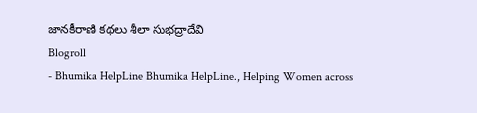జానకీరాణి కథలు శీలా సుభద్రాదేవి
Blogroll
- Bhumika HelpLine Bhumika HelpLine., Helping Women across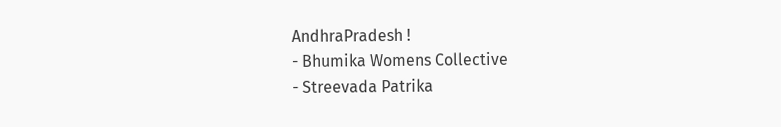AndhraPradesh !
- Bhumika Womens Collective
- Streevada Patrika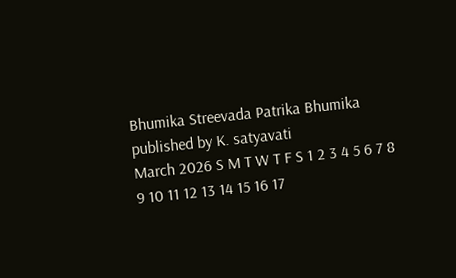Bhumika Streevada Patrika Bhumika published by K. satyavati
March 2026 S M T W T F S 1 2 3 4 5 6 7 8 9 10 11 12 13 14 15 16 17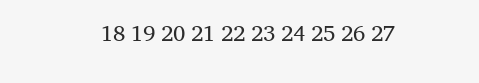18 19 20 21 22 23 24 25 26 27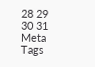28 29 30 31 Meta
Tags